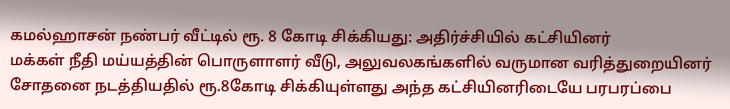கமல்ஹாசன் நண்பர் வீட்டில் ரூ. 8 கோடி சிக்கியது: அதிர்ச்சியில் கட்சியினர்
மக்கள் நீதி மய்யத்தின் பொருளாளர் வீடு, அலுவலகங்களில் வருமான வரித்துறையினர் சோதனை நடத்தியதில் ரூ.8கோடி சிக்கியுள்ளது அந்த கட்சியினரிடையே பரபரப்பை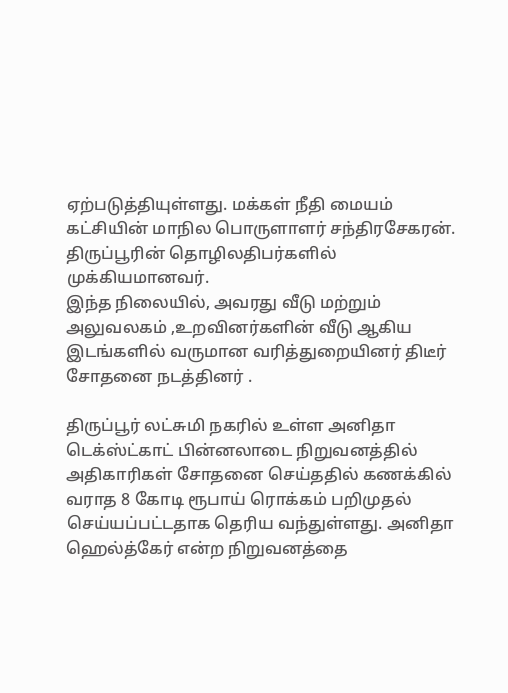ஏற்படுத்தியுள்ளது. மக்கள் நீதி மையம் கட்சியின் மாநில பொருளாளர் சந்திரசேகரன். திருப்பூரின் தொழிலதிபர்களில் முக்கியமானவர்.
இந்த நிலையில், அவரது வீடு மற்றும் அலுவலகம் ,உறவினர்களின் வீடு ஆகிய இடங்களில் வருமான வரித்துறையினர் திடீர் சோதனை நடத்தினர் .

திருப்பூர் லட்சுமி நகரில் உள்ள அனிதா டெக்ஸ்ட்காட் பின்னலாடை நிறுவனத்தில் அதிகாரிகள் சோதனை செய்ததில் கணக்கில் வராத 8 கோடி ரூபாய் ரொக்கம் பறிமுதல் செய்யப்பட்டதாக தெரிய வந்துள்ளது. அனிதா ஹெல்த்கேர் என்ற நிறுவனத்தை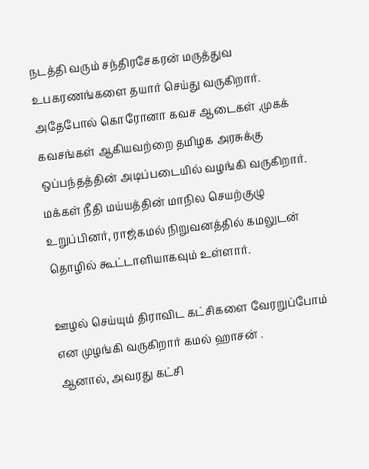நடத்தி வரும் சந்திரசேகரன் மருத்துவ உபகரணங்களை தயார் செய்து வருகிறார்.
அதேபோல் கொரோனா கவச ஆடைகள் ,முகக் கவசங்கள் ஆகியவற்றை தமிழக அரசுக்கு ஒப்பந்தத்தின் அடிப்படையில் வழங்கி வருகிறார். மக்கள் நீதி மய்யத்தின் மாநில செயற்குழு உறுப்பினர், ராஜ்கமல் நிறுவனத்தில் கமலுடன் தொழில் கூட்டாளியாகவும் உள்ளார்.

ஊழல் செய்யும் திராவிட கட்சிகளை வேரறுப்போம் என முழங்கி வருகிறார் கமல் ஹாசன் .
ஆனால், அவரது கட்சி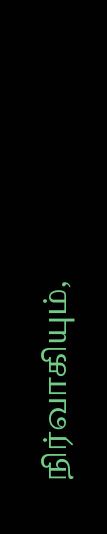நிர்வாகியும்,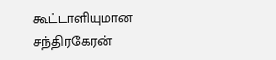கூட்டாளியுமான சந்திரகேரன்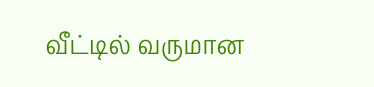வீட்டில் வருமான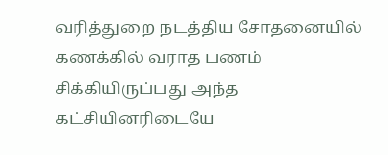வரித்துறை நடத்திய சோதனையில் கணக்கில் வராத பணம் சிக்கியிருப்பது அந்த கட்சியினரிடையே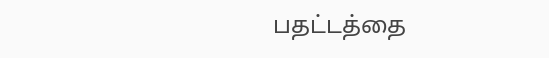பதட்டத்தை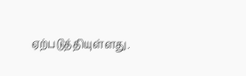ஏற்படுத்தியுள்ளது.